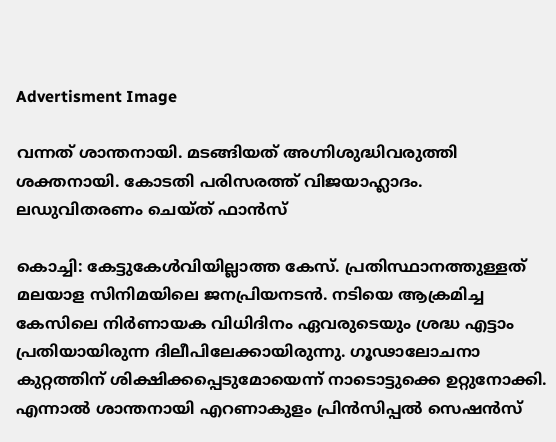Advertisment Image

വന്നത് ശാന്തനായി. മടങ്ങിയത് അഗ്നിശുദ്ധിവരുത്തി ശക്തനായി. കോടതി പരിസരത്ത് വിജയാഹ്ലാദം. ലഡുവിതരണം ചെയ്ത് ഫാൻസ്

കൊച്ചി: കേട്ടുകേൾവിയില്ലാത്ത കേസ്. പ്രതിസ്ഥാനത്തുള്ളത് മലയാള സിനിമയിലെ ജനപ്രിയനടൻ. നടിയെ ആക്രമിച്ച കേസിലെ നിർണായക വിധിദിനം ഏവരുടെയും ശ്രദ്ധ എട്ടാം പ്രതിയായിരുന്ന ദിലീപിലേക്കായിരുന്നു. ഗൂഢാലോചനാ കുറ്റത്തിന് ശിക്ഷിക്കപ്പെടുമോയെന്ന് നാടൊട്ടുക്കെ ഉറ്റുനോക്കി. എന്നാൽ ശാന്തനായി എറണാകുളം പ്രിൻസിപ്പൽ സെഷൻസ്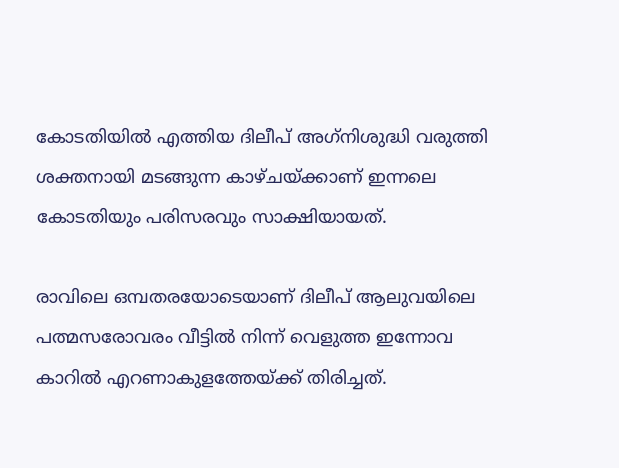കോടതിയിൽ എത്തിയ ദിലീപ് അഗ്‌നിശുദ്ധി വരുത്തി ശക്തനായി മടങ്ങുന്ന കാഴ്ചയ്ക്കാണ് ഇന്നലെ കോടതിയും പരിസരവും സാക്ഷിയായത്.

രാവിലെ ഒമ്പതരയോടെയാണ് ദിലീപ് ആലുവയിലെ പത്മസരോവരം വീട്ടിൽ നിന്ന് വെളുത്ത ഇന്നോവ കാറിൽ എറണാകുളത്തേയ്ക്ക് തിരിച്ചത്.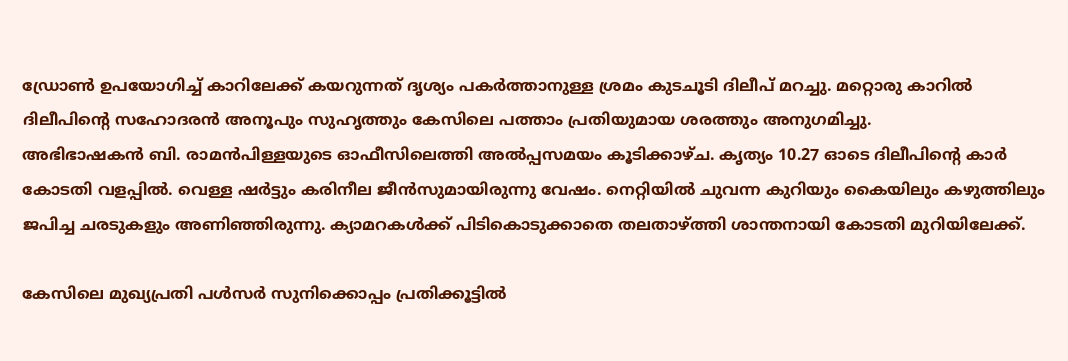ഡ്രോൺ ഉപയോഗിച്ച് കാറിലേക്ക് കയറുന്നത് ദൃശ്യം പകർത്താനുള്ള ശ്രമം കുടചൂടി ദിലീപ് മറച്ചു. മറ്റൊരു കാറിൽ ദിലീപിന്റെ സഹോദരൻ അനൂപും സുഹൃത്തും കേസിലെ പത്താം പ്രതിയുമായ ശരത്തും അനുഗമിച്ചു.
അഭിഭാഷകൻ ബി. രാമൻപിള്ളയുടെ ഓഫീസിലെത്തി അൽപ്പസമയം കൂടിക്കാഴ്ച. കൃത്യം 10.27 ഓടെ ദിലീപിന്റെ കാർ കോടതി വളപ്പിൽ. വെള്ള ഷർട്ടും കരിനീല ജീൻസുമായിരുന്നു വേഷം. നെറ്റിയിൽ ചുവന്ന കുറിയും കൈയിലും കഴുത്തിലും ജപിച്ച ചരടുകളും അണിഞ്ഞിരുന്നു. ക്യാമറകൾക്ക് പിടികൊടുക്കാതെ തലതാഴ്ത്തി ശാന്തനായി കോടതി മുറിയിലേക്ക്.

കേസിലെ മുഖ്യപ്രതി പൾസർ സുനിക്കൊപ്പം പ്രതിക്കൂട്ടിൽ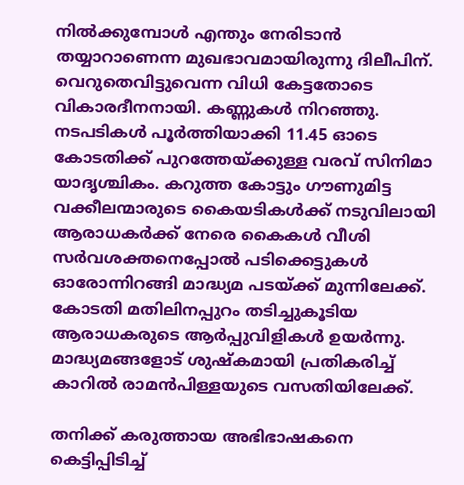നിൽക്കുമ്പോൾ എന്തും നേരിടാൻ തയ്യാറാണെന്ന മുഖഭാവമായിരുന്നു ദിലീപിന്. വെറുതെവിട്ടുവെന്ന വിധി കേട്ടതോടെ വികാരദീനനായി. കണ്ണുകൾ നിറഞ്ഞു. നടപടികൾ പൂർത്തിയാക്കി 11.45 ഓടെ കോടതിക്ക് പുറത്തേയ്ക്കുള്ള വരവ് സിനിമാ യാദൃശ്ചികം. കറുത്ത കോട്ടും ഗൗണുമിട്ട വക്കീലന്മാരുടെ കൈയടികൾക്ക് നടുവിലായി ആരാധകർക്ക് നേരെ കൈകൾ വീശി സർവശക്തനെപ്പോൽ പടിക്കെട്ടുകൾ ഓരോന്നിറങ്ങി മാദ്ധ്യമ പടയ്ക്ക് മുന്നിലേക്ക്. കോടതി മതിലിനപ്പുറം തടിച്ചുകൂടിയ ആരാധകരുടെ ആർപ്പുവിളികൾ ഉയർന്നു. മാദ്ധ്യമങ്ങളോട് ശുഷ്‌കമായി പ്രതികരിച്ച് കാറിൽ രാമൻപിള്ളയുടെ വസതിയിലേക്ക്.

തനിക്ക് കരുത്തായ അഭിഭാഷകനെ കെട്ടിപ്പിടിച്ച്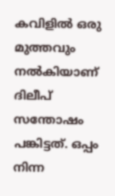കവിളിൽ ഒരു മുത്തവും നൽകിയാണ് ദിലീപ് സന്തോഷം പങ്കിട്ടത്. ഒപ്പം നിന്ന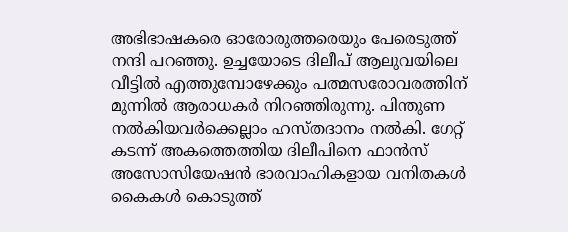അഭിഭാഷകരെ ഓരോരുത്തരെയും പേരെടുത്ത് നന്ദി പറഞ്ഞു. ഉച്ചയോടെ ദിലീപ് ആലുവയിലെ വീട്ടിൽ എത്തുമ്പോഴേക്കും പത്മസരോവരത്തിന് മുന്നിൽ ആരാധകർ നിറഞ്ഞിരുന്നു. പിന്തുണ നൽകിയവർക്കെല്ലാം ഹസ്തദാനം നൽകി. ഗേറ്റ് കടന്ന് അകത്തെത്തിയ ദിലീപിനെ ഫാൻസ് അസോസിയേഷൻ ഭാരവാഹികളായ വനിതകൾ കൈകൾ കൊടുത്ത്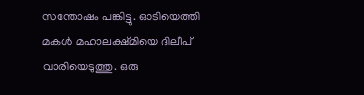സന്തോഷം പങ്കിട്ടു. ഓടിയെത്തി മകൾ മഹാലക്ഷ്മിയെ ദിലീപ് വാരിയെടുത്തു. ഒരു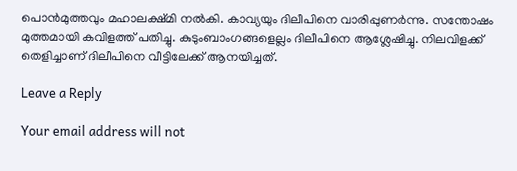പൊൻമുത്തവും മഹാലക്ഷ്മി നൽകി. കാവ്യയും ദിലീപിനെ വാരിപ്പുണർന്നു. സന്തോഷം മുത്തമായി കവിളത്ത് പതിച്ചു. കുടുംബാംഗങ്ങളെല്ലം ദിലീപിനെ ആശ്ലേഷിച്ചു. നിലവിളക്ക് തെളിച്ചാണ് ദിലീപിനെ വീട്ടിലേക്ക് ആനയിച്ചത്.

Leave a Reply

Your email address will not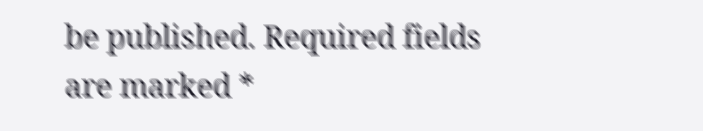be published. Required fields are marked *